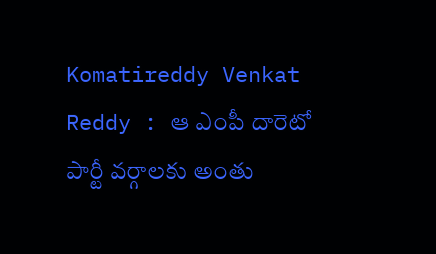Komatireddy Venkat Reddy : ఆ ఎంపీ దారెటో పార్టీ వర్గాలకు అంతు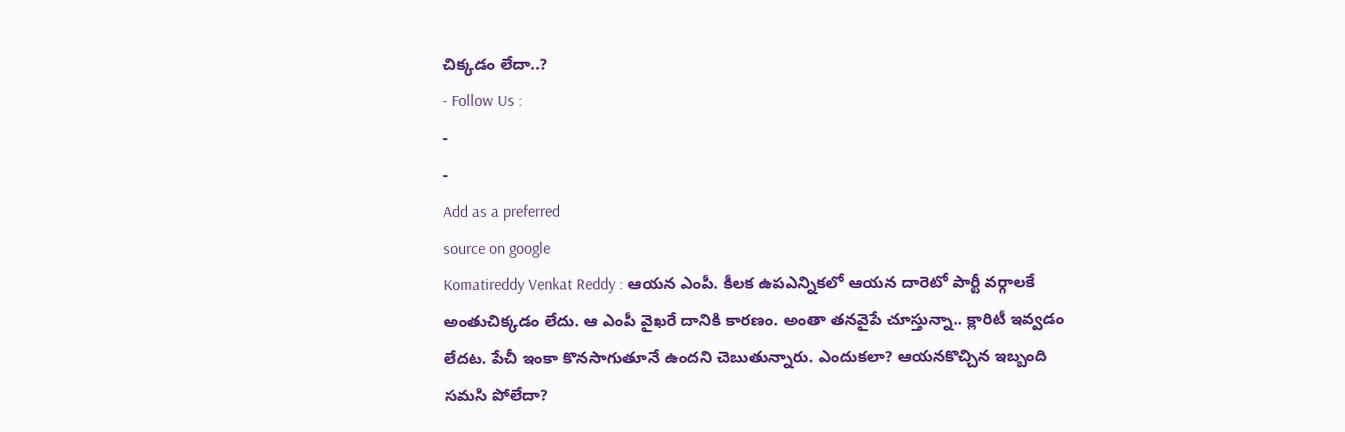చిక్కడం లేదా..?
- Follow Us :
-
-
Add as a preferred
source on google
Komatireddy Venkat Reddy : ఆయన ఎంపీ. కీలక ఉపఎన్నికలో ఆయన దారెటో పార్టీ వర్గాలకే అంతుచిక్కడం లేదు. ఆ ఎంపీ వైఖరే దానికి కారణం. అంతా తనవైపే చూస్తున్నా.. క్లారిటీ ఇవ్వడం లేదట. పేచీ ఇంకా కొనసాగుతూనే ఉందని చెబుతున్నారు. ఎందుకలా? ఆయనకొచ్చిన ఇబ్బంది సమసి పోలేదా?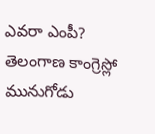ఎవరా ఎంపీ?
తెలంగాణ కాంగ్రెస్లో మునుగోడు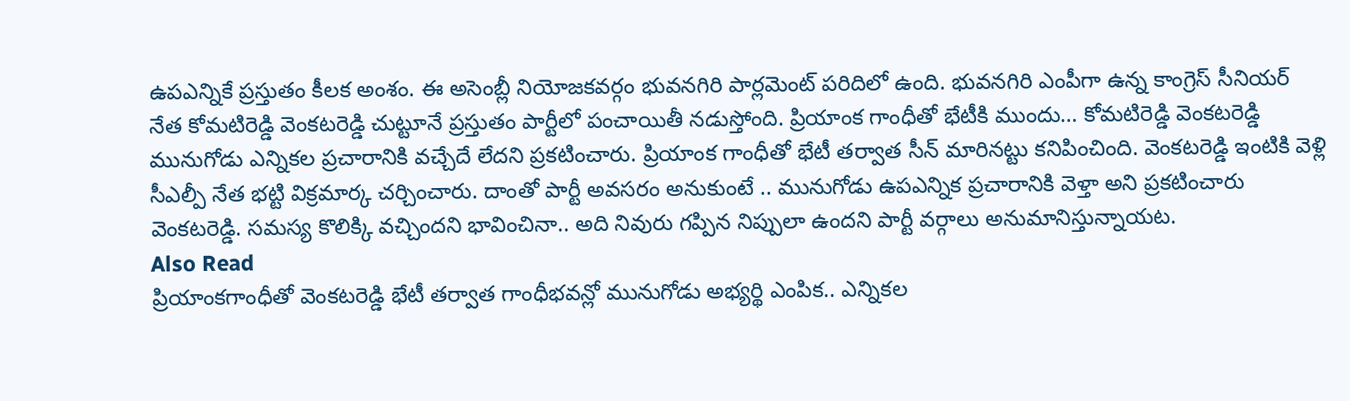ఉపఎన్నికే ప్రస్తుతం కీలక అంశం. ఈ అసెంబ్లీ నియోజకవర్గం భువనగిరి పార్లమెంట్ పరిదిలో ఉంది. భువనగిరి ఎంపీగా ఉన్న కాంగ్రెస్ సీనియర్ నేత కోమటిరెడ్డి వెంకటరెడ్డి చుట్టూనే ప్రస్తుతం పార్టీలో పంచాయితీ నడుస్తోంది. ప్రియాంక గాంధీతో భేటీకి ముందు… కోమటిరెడ్డి వెంకటరెడ్డి మునుగోడు ఎన్నికల ప్రచారానికి వచ్చేదే లేదని ప్రకటించారు. ప్రియాంక గాంధీతో భేటీ తర్వాత సీన్ మారినట్టు కనిపించింది. వెంకటరెడ్డి ఇంటికి వెళ్లి సీఎల్పీ నేత భట్టి విక్రమార్క చర్చించారు. దాంతో పార్టీ అవసరం అనుకుంటే .. మునుగోడు ఉపఎన్నిక ప్రచారానికి వెళ్తా అని ప్రకటించారు వెంకటరెడ్డి. సమస్య కొలిక్కి వచ్చిందని భావించినా.. అది నివురు గప్పిన నిప్పులా ఉందని పార్టీ వర్గాలు అనుమానిస్తున్నాయట.
Also Read
ప్రియాంకగాంధీతో వెంకటరెడ్డి భేటీ తర్వాత గాంధీభవన్లో మునుగోడు అభ్యర్థి ఎంపిక.. ఎన్నికల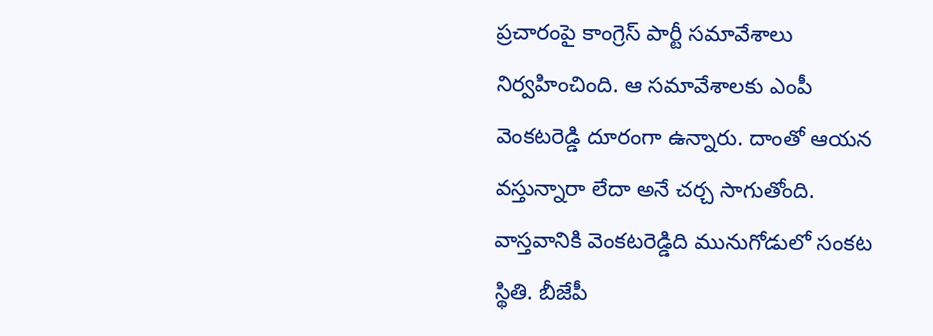ప్రచారంపై కాంగ్రెస్ పార్టీ సమావేశాలు నిర్వహించింది. ఆ సమావేశాలకు ఎంపీ వెంకటరెడ్డి దూరంగా ఉన్నారు. దాంతో ఆయన వస్తున్నారా లేదా అనే చర్చ సాగుతోంది. వాస్తవానికి వెంకటరెడ్డిది మునుగోడులో సంకట స్థితి. బీజేపీ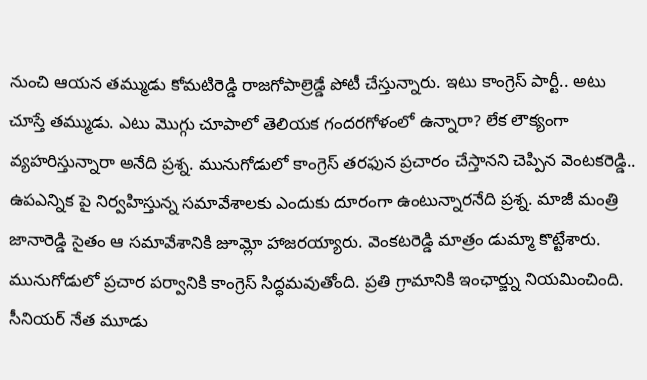నుంచి ఆయన తమ్ముడు కోమటిరెడ్డి రాజగోపాల్రెడ్డే పోటీ చేస్తున్నారు. ఇటు కాంగ్రెస్ పార్టీ.. అటు చూస్తే తమ్ముడు. ఎటు మొగ్గు చూపాలో తెలియక గందరగోళంలో ఉన్నారా? లేక లౌక్యంగా వ్యహరిస్తున్నారా అనేది ప్రశ్న. మునుగోడులో కాంగ్రెస్ తరఫున ప్రచారం చేస్తానని చెప్పిన వెంటకరెడ్డి.. ఉపఎన్నిక పై నిర్వహిస్తున్న సమావేశాలకు ఎందుకు దూరంగా ఉంటున్నారనేది ప్రశ్న. మాజీ మంత్రి జానారెడ్డి సైతం ఆ సమావేశానికి జూమ్లో హాజరయ్యారు. వెంకటరెడ్డి మాత్రం డుమ్మా కొట్టేశారు.
మునుగోడులో ప్రచార పర్వానికి కాంగ్రెస్ సిద్ధమవుతోంది. ప్రతి గ్రామానికి ఇంఛార్జ్ను నియమించింది. సీనియర్ నేత మూడు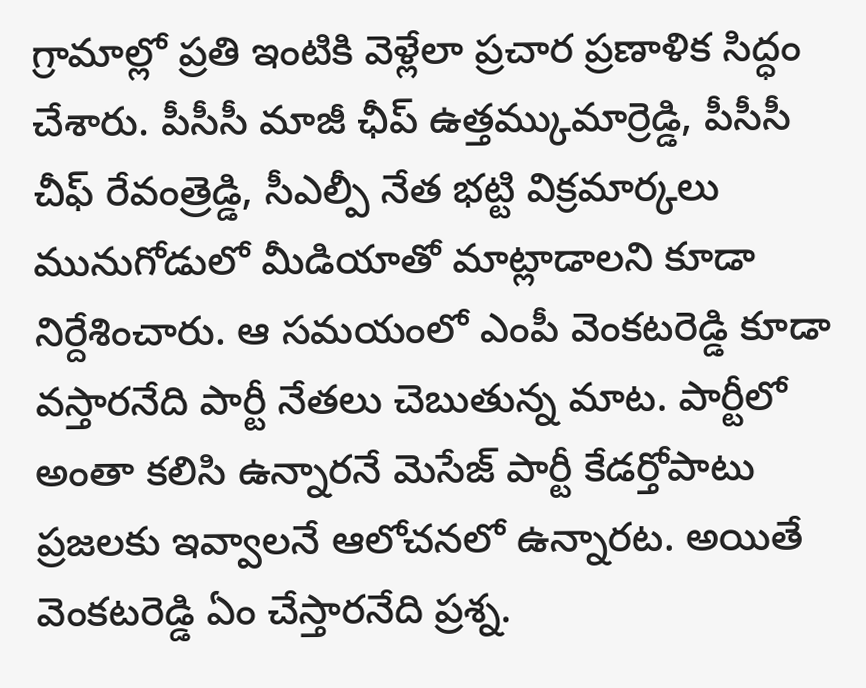గ్రామాల్లో ప్రతి ఇంటికి వెళ్లేలా ప్రచార ప్రణాళిక సిద్ధం చేశారు. పీసీసీ మాజీ ఛీప్ ఉత్తమ్కుమార్రెడ్డి, పీసీసీ చీఫ్ రేవంత్రెడ్డి, సీఎల్పీ నేత భట్టి విక్రమార్కలు మునుగోడులో మీడియాతో మాట్లాడాలని కూడా నిర్దేశించారు. ఆ సమయంలో ఎంపీ వెంకటరెడ్డి కూడా వస్తారనేది పార్టీ నేతలు చెబుతున్న మాట. పార్టీలో అంతా కలిసి ఉన్నారనే మెసేజ్ పార్టీ కేడర్తోపాటు ప్రజలకు ఇవ్వాలనే ఆలోచనలో ఉన్నారట. అయితే వెంకటరెడ్డి ఏం చేస్తారనేది ప్రశ్న.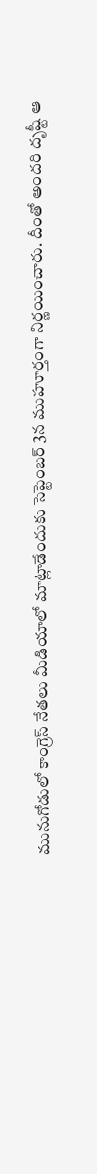మునుగోడులో కాంగ్రెస్ నేతలు మీడియాలో మాట్లాడేందుకు సెప్టెంబర్ 3న ముహూర్తంగా నిర్ణయించారు. దీంతో అందరి దృష్టీ ఆ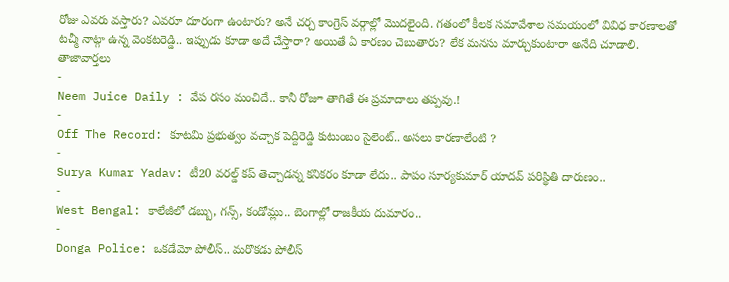రోజు ఎవరు వస్తారు? ఎవరూ దూరంగా ఉంటారు? అనే చర్చ కాంగ్రెస్ వర్గాల్లో మొదలైంది. గతంలో కీలక సమావేశాల సమయంలో వివిధ కారణాలతో టచ్మీ నాట్గా ఉన్న వెంకటరెడ్డి.. ఇప్పుడు కూడా అదే చేస్తారా? అయితే ఏ కారణం చెబుతారు? లేక మనసు మార్చుకుంటారా అనేది చూడాలి.
తాజావార్తలు
-
Neem Juice Daily : వేప రసం మంచిదే.. కానీ రోజూ తాగితే ఈ ప్రమాదాలు తప్పవు.!
-
Off The Record: కూటమి ప్రభుత్వం వచ్చాక పెద్దిరెడ్డి కుటుంబం సైలెంట్.. అసలు కారణాలేంటి ?
-
Surya Kumar Yadav: టీ20 వరల్డ్ కప్ తెచ్చాడన్న కనికరం కూడా లేదు.. పాపం సూర్యకుమార్ యాదవ్ పరిస్థితి దారుణం..
-
West Bengal: కాలేజీలో డబ్బు, గన్స్, కండోమ్లు.. బెంగాల్లో రాజకీయ దుమారం..
-
Donga Police: ఒకడేమో పోలీస్.. మరొకడు పోలీస్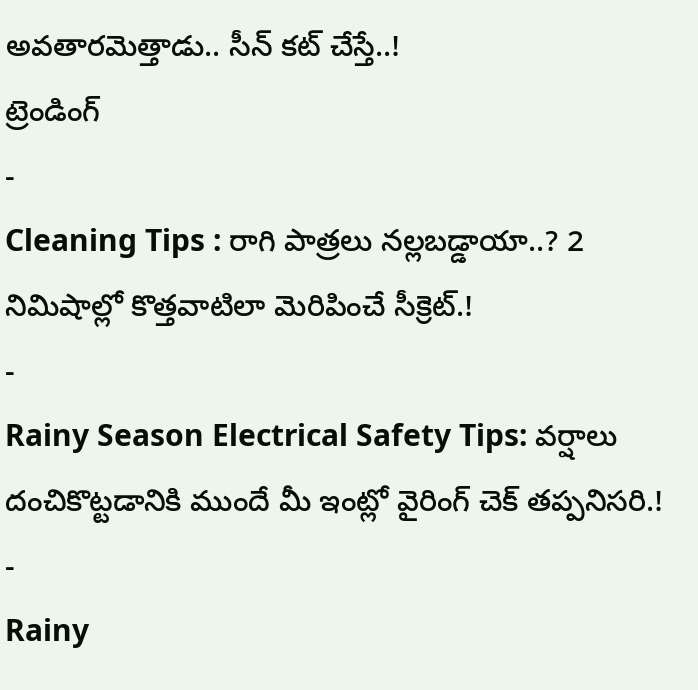అవతారమెత్తాడు.. సీన్ కట్ చేస్తే..!
ట్రెండింగ్
-
Cleaning Tips : రాగి పాత్రలు నల్లబడ్డాయా..? 2 నిమిషాల్లో కొత్తవాటిలా మెరిపించే సీక్రెట్.!
-
Rainy Season Electrical Safety Tips: వర్షాలు దంచికొట్టడానికి ముందే మీ ఇంట్లో వైరింగ్ చెక్ తప్పనిసరి.!
-
Rainy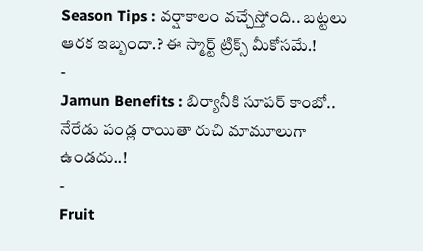Season Tips : వర్షాకాలం వచ్చేస్తోంది.. బట్టలు ఆరక ఇబ్బందా.? ఈ స్మార్ట్ ట్రిక్స్ మీకోసమే.!
-
Jamun Benefits : బిర్యానీకి సూపర్ కాంబో.. నేరేడు పండ్ల రాయితా రుచి మామూలుగా ఉండదు..!
-
Fruit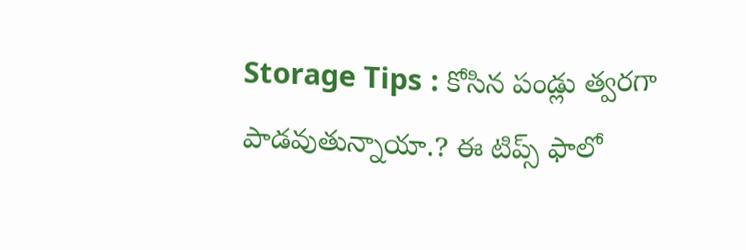Storage Tips : కోసిన పండ్లు త్వరగా పాడవుతున్నాయా.? ఈ టిప్స్ ఫాలో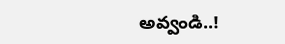అవ్వండి..!